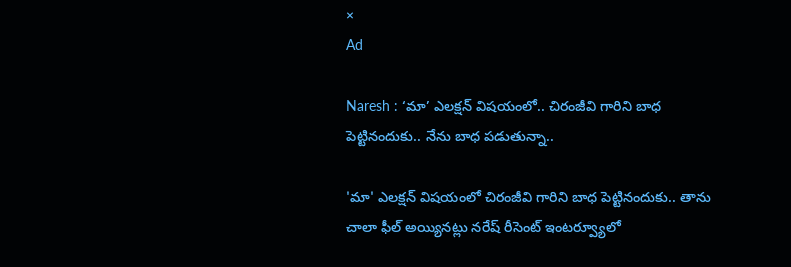×
Ad

Naresh : ‘మా’ ఎలక్షన్ విషయంలో.. చిరంజీవి గారిని బాధ పెట్టినందుకు.. నేను బాధ పడుతున్నా..

'మా' ఎలక్షన్ విషయంలో చిరంజీవి గారిని బాధ పెట్టినందుకు.. తాను చాలా ఫీల్ అయ్యినట్లు నరేష్ రీసెంట్ ఇంటర్వ్యూలో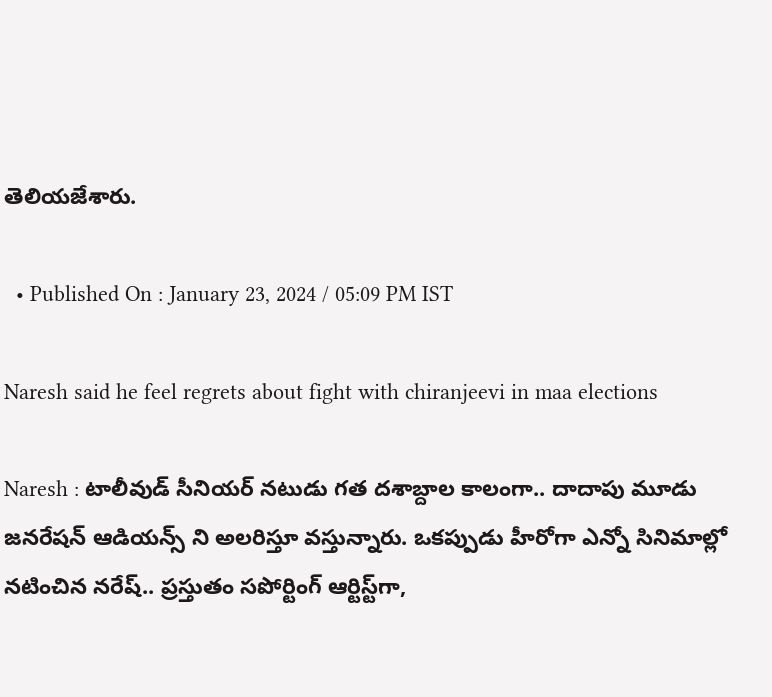తెలియజేశారు.

  • Published On : January 23, 2024 / 05:09 PM IST

Naresh said he feel regrets about fight with chiranjeevi in maa elections

Naresh : టాలీవుడ్ సీనియర్ నటుడు గత దశాబ్దాల కాలంగా.. దాదాపు మూడు జనరేషన్ ఆడియన్స్ ని అలరిస్తూ వస్తున్నారు. ఒకప్పుడు హీరోగా ఎన్నో సినిమాల్లో నటించిన నరేష్.. ప్రస్తుతం సపోర్టింగ్ ఆర్టిస్ట్‌గా,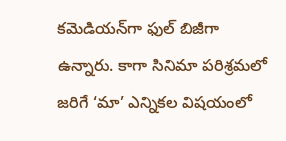కమెడియన్‌గా ఫుల్ బిజీగా ఉన్నారు. కాగా సినిమా పరిశ్రమలో జరిగే ‘మా’ ఎన్నికల విషయంలో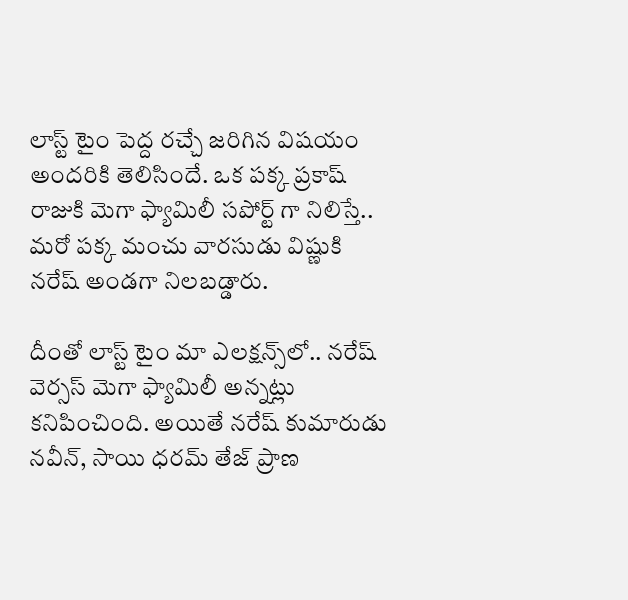లాస్ట్ టైం పెద్ద రచ్చే జరిగిన విషయం అందరికి తెలిసిందే. ఒక పక్క ప్రకాష్ రాజుకి మెగా ఫ్యామిలీ సపోర్ట్ గా నిలిస్తే.. మరో పక్క మంచు వారసుడు విష్ణుకి నరేష్ అండగా నిలబడ్డారు.

దీంతో లాస్ట్ టైం మా ఎలక్షన్స్‌లో.. నరేష్ వెర్సస్ మెగా ఫ్యామిలీ అన్నట్లు కనిపించింది. అయితే నరేష్ కుమారుడు నవీన్, సాయి ధరమ్ తేజ్ ప్రాణ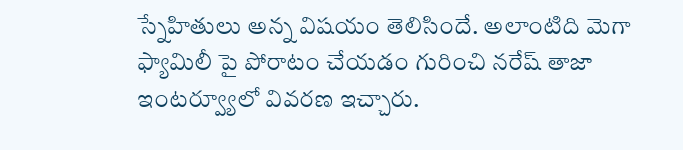స్నేహితులు అన్న విషయం తెలిసిందే. అలాంటిది మెగా ఫ్యామిలీ పై పోరాటం చేయడం గురించి నరేష్ తాజా ఇంటర్వ్యూలో వివరణ ఇచ్చారు.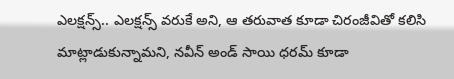ఎలక్షన్స్.. ఎలక్షన్స్ వరుకే అని, ఆ తరువాత కూడా చిరంజీవితో కలిసి మాట్లాడుకున్నామని, నవీన్ అండ్ సాయి ధరమ్ కూడా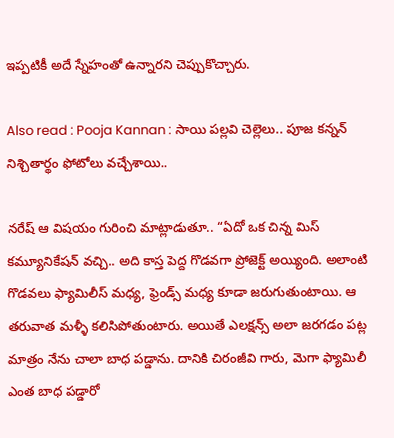ఇప్పటికీ అదే స్నేహంతో ఉన్నారని చెప్పుకొచ్చారు.

Also read : Pooja Kannan : సాయి పల్లవి చెల్లెలు.. పూజ కన్నన్ నిశ్చితార్థం ఫోటోలు వచ్చేశాయి..

నరేష్ ఆ విషయం గురించి మాట్లాడుతూ.. “ఏదో ఒక చిన్న మిస్ కమ్యూనికేషన్ వచ్చి.. అది కాస్త పెద్ద గొడవగా ప్రోజెక్ట్ అయ్యింది. అలాంటి గొడవలు ఫ్యామిలీస్ మధ్య, ఫ్రెండ్స్ మధ్య కూడా జరుగుతుంటాయి. ఆ తరువాత మళ్ళీ కలిసిపోతుంటారు. అయితే ఎలక్షన్స్ అలా జరగడం పట్ల మాత్రం నేను చాలా బాధ పడ్డాను. దానికి చిరంజీవి గారు, మెగా ఫ్యామిలీ ఎంత బాధ పడ్డారో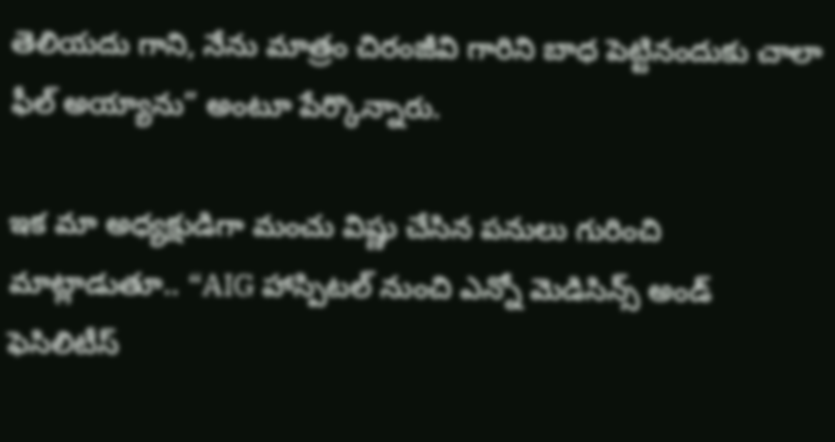తెలియదు గాని, నేను మాత్రం చిరంజీవి గారిని బాధ పెట్టినందుకు చాలా ఫీల్ అయ్యాను” అంటూ పేర్కొన్నారు.

ఇక మా అధ్యక్షుడిగా మంచు విష్ణు చేసిన పనులు గురించి మాట్లాడుతూ.. “AIG హాస్పిటల్ నుంచి ఎన్నో మెడిసిన్స్ అండ్ ఫెసిలిటీస్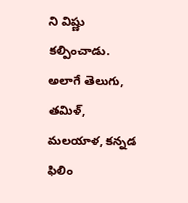ని విష్ణు కల్పించాడు. అలాగే తెలుగు, తమిళ్, మలయాళ, కన్నడ ఫిలిం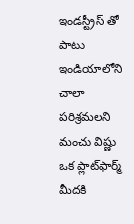ఇండస్ట్రీస్ తో పాటు ఇండియాలోని చాలా పరిశ్రమలని మంచు విష్ణు ఒక ప్లాట్‌ఫార్మ్ మీదకి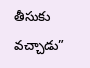తీసుకు వచ్చాడు”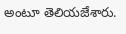అంటూ తెలియజేశారు.